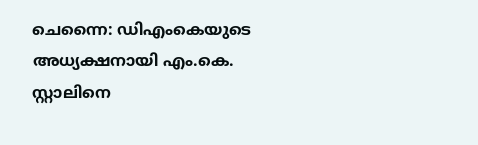ചെന്നൈ: ഡിഎംകെയുടെ അധ്യക്ഷനായി എം.കെ. സ്റ്റാലിനെ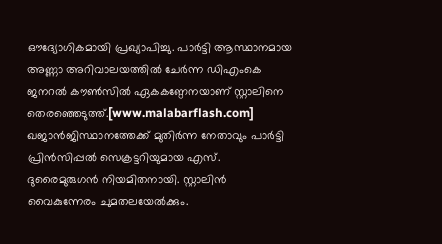ഔദ്യോഗികമായി പ്രഖ്യാപിച്ചു. പാർട്ടി ആസ്ഥാനമായ അണ്ണാ അറിവാലയത്തിൽ ചേർന്ന ഡിഎംകെ ജനറൽ കൗൺസിൽ ഏകകണ്ഠേനയാണ് സ്റ്റാലിനെ തെരഞ്ഞെടുത്ത്.[www.malabarflash.com]
ഖജാൻജിസ്ഥാനത്തേക്ക് മുതിർന്ന നേതാവും പാർട്ടി പ്രിൻസിപ്പൽ സെക്രട്ടറിയുമായ എസ്. ദുരൈമുരുഗൻ നിയമിതനായി. സ്റ്റാലിൻ വൈകുന്നേരം ചുമതലയേൽക്കും.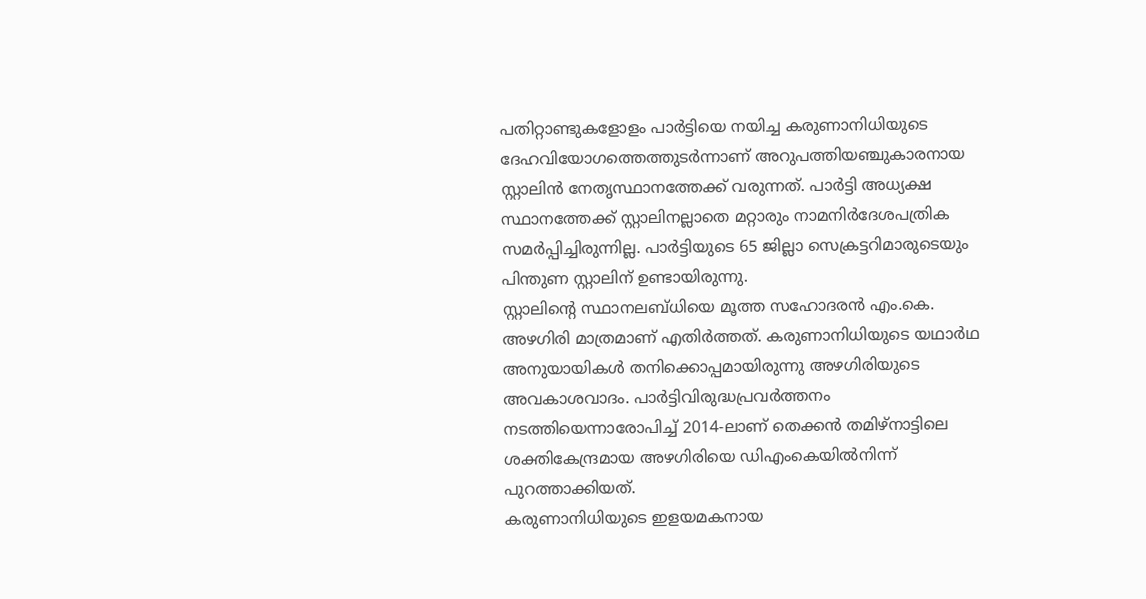പതിറ്റാണ്ടുകളോളം പാർട്ടിയെ നയിച്ച കരുണാനിധിയുടെ ദേഹവിയോഗത്തെത്തുടർന്നാണ് അറുപത്തിയഞ്ചുകാരനായ സ്റ്റാലിൻ നേതൃസ്ഥാനത്തേക്ക് വരുന്നത്. പാർട്ടി അധ്യക്ഷ സ്ഥാനത്തേക്ക് സ്റ്റാലിനല്ലാതെ മറ്റാരും നാമനിർദേശപത്രിക സമർപ്പിച്ചിരുന്നില്ല. പാർട്ടിയുടെ 65 ജില്ലാ സെക്രട്ടറിമാരുടെയും പിന്തുണ സ്റ്റാലിന് ഉണ്ടായിരുന്നു.
സ്റ്റാലിന്റെ സ്ഥാനലബ്ധിയെ മൂത്ത സഹോദരൻ എം.കെ. അഴഗിരി മാത്രമാണ് എതിർത്തത്. കരുണാനിധിയുടെ യഥാർഥ അനുയായികൾ തനിക്കൊപ്പമായിരുന്നു അഴഗിരിയുടെ അവകാശവാദം. പാർട്ടിവിരുദ്ധപ്രവർത്തനം നടത്തിയെന്നാരോപിച്ച് 2014-ലാണ് തെക്കൻ തമിഴ്നാട്ടിലെ ശക്തികേന്ദ്രമായ അഴഗിരിയെ ഡിഎംകെയിൽനിന്ന് പുറത്താക്കിയത്.
കരുണാനിധിയുടെ ഇളയമകനായ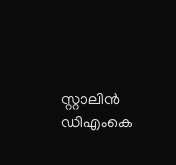സ്റ്റാലിൻ ഡിഎംകെ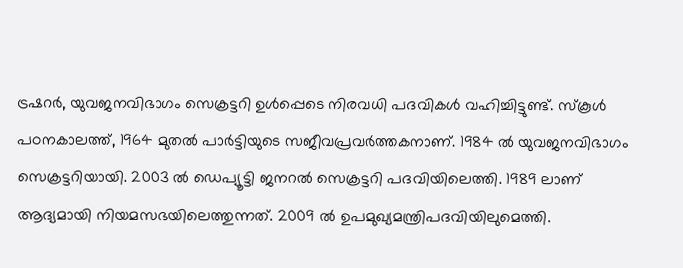ട്രഷറർ, യുവജനവിഭാഗം സെക്രട്ടറി ഉൾപ്പെടെ നിരവധി പദവികൾ വഹിച്ചിട്ടുണ്ട്. സ്കൂൾ പഠനകാലത്ത്, 1964 മുതൽ പാർട്ടിയുടെ സജീവപ്രവർത്തകനാണ്. 1984 ൽ യുവജനവിഭാഗം സെക്രട്ടറിയായി. 2003 ൽ ഡെപ്യൂട്ടി ജനറൽ സെക്രട്ടറി പദവിയിലെത്തി. 1989 ലാണ് ആദ്യമായി നിയമസഭയിലെത്തുന്നത്. 2009 ൽ ഉപമുഖ്യമന്ത്രിപദവിയിലുമെത്തി.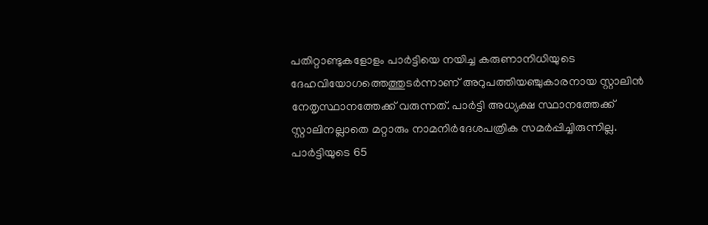പതിറ്റാണ്ടുകളോളം പാർട്ടിയെ നയിച്ച കരുണാനിധിയുടെ ദേഹവിയോഗത്തെത്തുടർന്നാണ് അറുപത്തിയഞ്ചുകാരനായ സ്റ്റാലിൻ നേതൃസ്ഥാനത്തേക്ക് വരുന്നത്. പാർട്ടി അധ്യക്ഷ സ്ഥാനത്തേക്ക് സ്റ്റാലിനല്ലാതെ മറ്റാരും നാമനിർദേശപത്രിക സമർപ്പിച്ചിരുന്നില്ല. പാർട്ടിയുടെ 65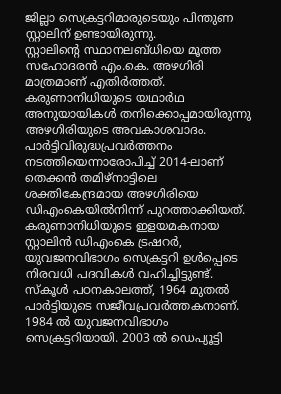ജില്ലാ സെക്രട്ടറിമാരുടെയും പിന്തുണ സ്റ്റാലിന് ഉണ്ടായിരുന്നു.
സ്റ്റാലിന്റെ സ്ഥാനലബ്ധിയെ മൂത്ത സഹോദരൻ എം.കെ. അഴഗിരി മാത്രമാണ് എതിർത്തത്. കരുണാനിധിയുടെ യഥാർഥ അനുയായികൾ തനിക്കൊപ്പമായിരുന്നു അഴഗിരിയുടെ അവകാശവാദം. പാർട്ടിവിരുദ്ധപ്രവർത്തനം നടത്തിയെന്നാരോപിച്ച് 2014-ലാണ് തെക്കൻ തമിഴ്നാട്ടിലെ ശക്തികേന്ദ്രമായ അഴഗിരിയെ ഡിഎംകെയിൽനിന്ന് പുറത്താക്കിയത്.
കരുണാനിധിയുടെ ഇളയമകനായ സ്റ്റാലിൻ ഡിഎംകെ ട്രഷറർ, യുവജനവിഭാഗം സെക്രട്ടറി ഉൾപ്പെടെ നിരവധി പദവികൾ വഹിച്ചിട്ടുണ്ട്. സ്കൂൾ പഠനകാലത്ത്, 1964 മുതൽ പാർട്ടിയുടെ സജീവപ്രവർത്തകനാണ്. 1984 ൽ യുവജനവിഭാഗം സെക്രട്ടറിയായി. 2003 ൽ ഡെപ്യൂട്ടി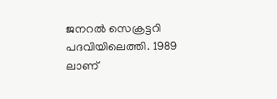ജനറൽ സെക്രട്ടറി പദവിയിലെത്തി. 1989 ലാണ്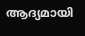ആദ്യമായി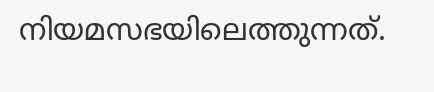നിയമസഭയിലെത്തുന്നത്.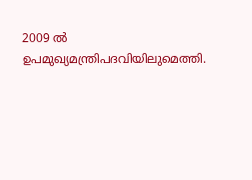2009 ൽ ഉപമുഖ്യമന്ത്രിപദവിയിലുമെത്തി.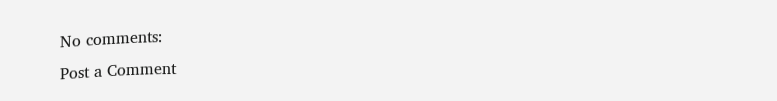No comments:
Post a Comment